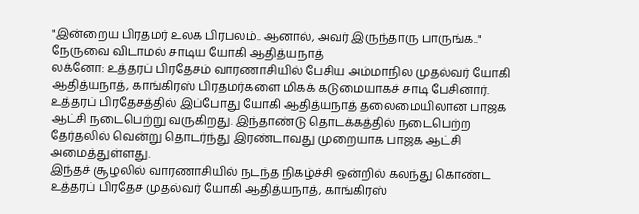"இன்றைய பிரதமர் உலக பிரபலம்.. ஆனால், அவர் இருந்தாரு பாருங்க.." நேருவை விடாமல் சாடிய யோகி ஆதித்யநாத்
லக்னோ: உத்தரப் பிரதேசம் வாரணாசியில் பேசிய அம்மாநில முதல்வர் யோகி ஆதித்யநாத், காங்கிரஸ் பிரதமர்களை மிகக் கடுமையாகச் சாடி பேசினார்.
உத்தரப் பிரதேசத்தில் இப்போது யோகி ஆதித்யநாத் தலைமையிலான பாஜக ஆட்சி நடைபெற்று வருகிறது. இந்தாண்டு தொடக்கத்தில் நடைபெற்ற தேர்தலில் வென்று தொடர்ந்து இரண்டாவது முறையாக பாஜக ஆட்சி அமைத்துள்ளது.
இந்தச் சூழலில் வாரணாசியில் நடந்த நிகழ்ச்சி ஒன்றில் கலந்து கொண்ட உத்தரப் பிரதேச முதல்வர் யோகி ஆதித்யநாத், காங்கிரஸ்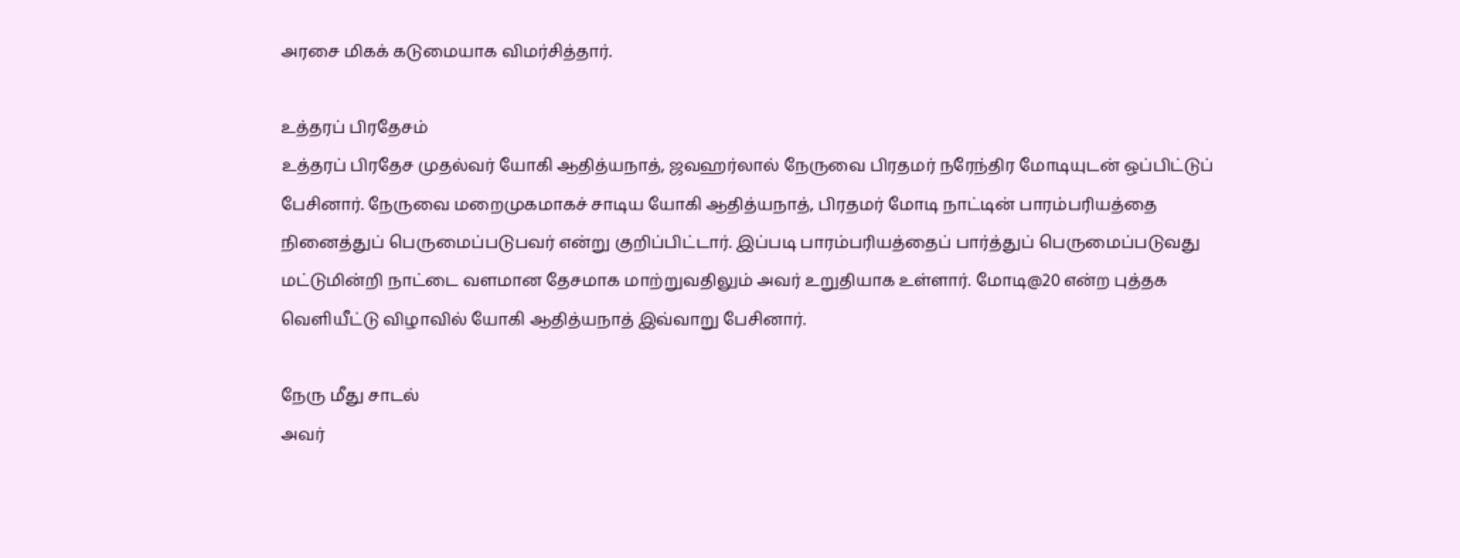அரசை மிகக் கடுமையாக விமர்சித்தார்.

உத்தரப் பிரதேசம்
உத்தரப் பிரதேச முதல்வர் யோகி ஆதித்யநாத், ஜவஹர்லால் நேருவை பிரதமர் நரேந்திர மோடியுடன் ஒப்பிட்டுப் பேசினார். நேருவை மறைமுகமாகச் சாடிய யோகி ஆதித்யநாத், பிரதமர் மோடி நாட்டின் பாரம்பரியத்தை நினைத்துப் பெருமைப்படுபவர் என்று குறிப்பிட்டார். இப்படி பாரம்பரியத்தைப் பார்த்துப் பெருமைப்படுவது மட்டுமின்றி நாட்டை வளமான தேசமாக மாற்றுவதிலும் அவர் உறுதியாக உள்ளார். மோடி@20 என்ற புத்தக வெளியீட்டு விழாவில் யோகி ஆதித்யநாத் இவ்வாறு பேசினார்.

நேரு மீது சாடல்
அவர்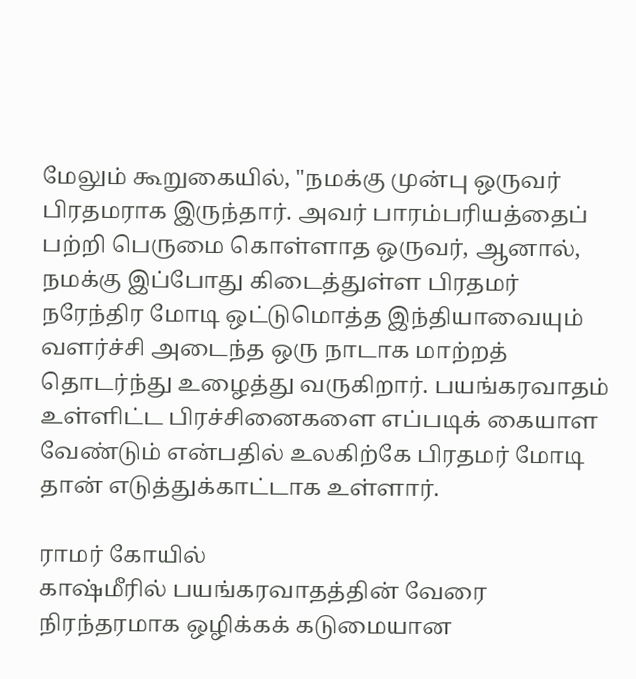மேலும் கூறுகையில், "நமக்கு முன்பு ஒருவர் பிரதமராக இருந்தார். அவர் பாரம்பரியத்தைப் பற்றி பெருமை கொள்ளாத ஒருவர், ஆனால், நமக்கு இப்போது கிடைத்துள்ள பிரதமர் நரேந்திர மோடி ஒட்டுமொத்த இந்தியாவையும் வளர்ச்சி அடைந்த ஒரு நாடாக மாற்றத் தொடர்ந்து உழைத்து வருகிறார். பயங்கரவாதம் உள்ளிட்ட பிரச்சினைகளை எப்படிக் கையாள வேண்டும் என்பதில் உலகிற்கே பிரதமர் மோடி தான் எடுத்துக்காட்டாக உள்ளார்.

ராமர் கோயில்
காஷ்மீரில் பயங்கரவாதத்தின் வேரை நிரந்தரமாக ஒழிக்கக் கடுமையான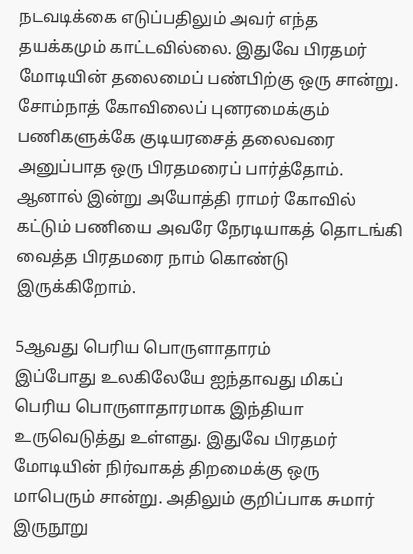நடவடிக்கை எடுப்பதிலும் அவர் எந்த தயக்கமும் காட்டவில்லை. இதுவே பிரதமர் மோடியின் தலைமைப் பண்பிற்கு ஒரு சான்று. சோம்நாத் கோவிலைப் புனரமைக்கும் பணிகளுக்கே குடியரசைத் தலைவரை அனுப்பாத ஒரு பிரதமரைப் பார்த்தோம். ஆனால் இன்று அயோத்தி ராமர் கோவில் கட்டும் பணியை அவரே நேரடியாகத் தொடங்கி வைத்த பிரதமரை நாம் கொண்டு இருக்கிறோம்.

5ஆவது பெரிய பொருளாதாரம்
இப்போது உலகிலேயே ஐந்தாவது மிகப் பெரிய பொருளாதாரமாக இந்தியா உருவெடுத்து உள்ளது. இதுவே பிரதமர் மோடியின் நிர்வாகத் திறமைக்கு ஒரு மாபெரும் சான்று. அதிலும் குறிப்பாக சுமார் இருநூறு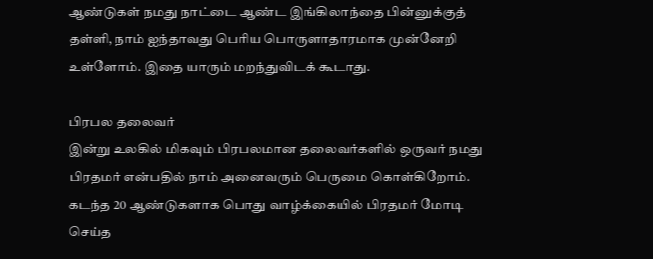ஆண்டுகள் நமது நாட்டை ஆண்ட இங்கிலாந்தை பின்னுக்குத் தள்ளி, நாம் ஐந்தாவது பெரிய பொருளாதாரமாக முன்னேறி உள்ளோம். இதை யாரும் மறந்துவிடக் கூடாது.

பிரபல தலைவர்
இன்று உலகில் மிகவும் பிரபலமான தலைவர்களில் ஒருவர் நமது பிரதமர் என்பதில் நாம் அனைவரும் பெருமை கொள்கிறோம். கடந்த 20 ஆண்டுகளாக பொது வாழ்க்கையில் பிரதமர் மோடி செய்த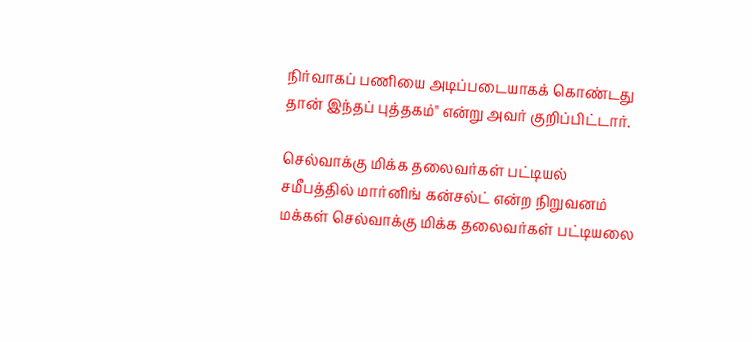நிர்வாகப் பணியை அடிப்படையாகக் கொண்டது தான் இந்தப் புத்தகம்" என்று அவர் குறிப்பிட்டார்.

செல்வாக்கு மிக்க தலைவர்கள் பட்டியல்
சமீபத்தில் மார்னிங் கன்சல்ட் என்ற நிறுவனம் மக்கள் செல்வாக்கு மிக்க தலைவர்கள் பட்டியலை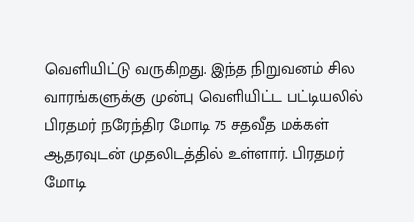வெளியிட்டு வருகிறது. இந்த நிறுவனம் சில வாரங்களுக்கு முன்பு வெளியிட்ட பட்டியலில் பிரதமர் நரேந்திர மோடி 75 சதவீத மக்கள் ஆதரவுடன் முதலிடத்தில் உள்ளார். பிரதமர் மோடி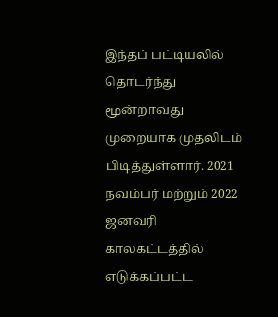இந்தப் பட்டியலில் தொடர்ந்து மூன்றாவது முறையாக முதலிடம் பிடித்துள்ளார். 2021 நவம்பர் மற்றும் 2022 ஜனவரி காலகட்டத்தில் எடுக்கப்பட்ட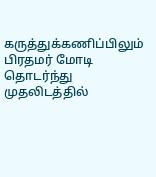கருத்துக்கணிப்பிலும் பிரதமர் மோடி தொடர்ந்து முதலிடத்தில்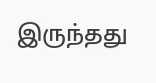இருந்தது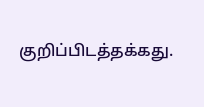குறிப்பிடத்தக்கது.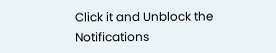Click it and Unblock the Notifications